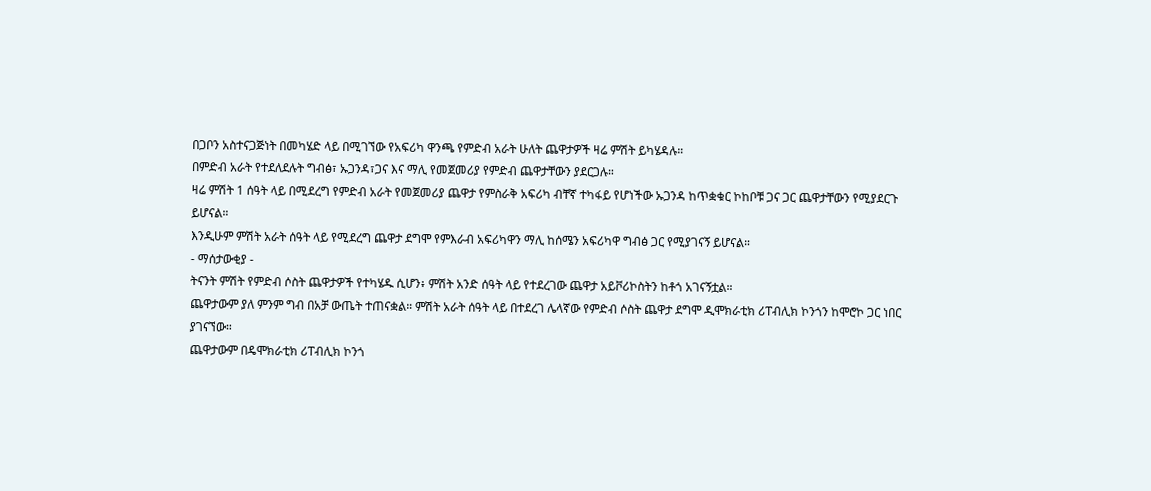በጋቦን አስተናጋጅነት በመካሄድ ላይ በሚገኘው የአፍሪካ ዋንጫ የምድብ አራት ሁለት ጨዋታዎች ዛሬ ምሽት ይካሄዳሉ።
በምድብ አራት የተደለደሉት ግብፅ፣ ኡጋንዳ፣ጋና እና ማሊ የመጀመሪያ የምድብ ጨዋታቸውን ያደርጋሉ።
ዛሬ ምሽት 1 ሰዓት ላይ በሚደረግ የምድብ አራት የመጀመሪያ ጨዋታ የምስራቅ አፍሪካ ብቸኛ ተካፋይ የሆነችው ኡጋንዳ ከጥቋቁር ኮከቦቹ ጋና ጋር ጨዋታቸውን የሚያደርጉ ይሆናል።
እንዲሁም ምሽት አራት ሰዓት ላይ የሚደረግ ጨዋታ ደግሞ የምእራብ አፍሪካዋን ማሊ ከሰሜን አፍሪካዋ ግብፅ ጋር የሚያገናኝ ይሆናል።
- ማሰታውቂያ -
ትናንት ምሽት የምድብ ሶስት ጨዋታዎች የተካሄዱ ሲሆን፥ ምሽት አንድ ሰዓት ላይ የተደረገው ጨዋታ አይቮሪኮስትን ከቶጎ አገናኝቷል።
ጨዋታውም ያለ ምንም ግብ በአቻ ውጤት ተጠናቋል። ምሽት አራት ሰዓት ላይ በተደረገ ሌላኛው የምድብ ሶስት ጨዋታ ደግሞ ዲሞክራቲክ ሪፐብሊክ ኮንጎን ከሞሮኮ ጋር ነበር ያገናኘው።
ጨዋታውም በዴሞክራቲክ ሪፐብሊክ ኮንጎ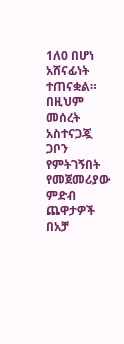1ለ0 በሆነ አሸናፊነት ተጠናቋል።
በዚህም መሰረት አስተናጋጇ ጋቦን የምትገኝበት የመጀመሪያው ምድብ ጨዋታዎች በአቻ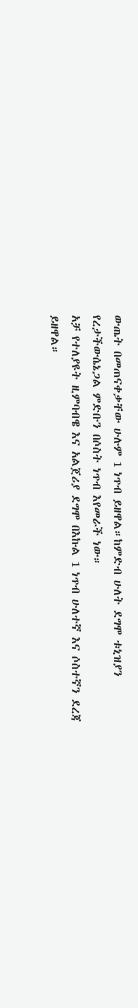ውጤት በመጠናቀቃቸው ሁሉም 1 ነጥብ ይዘዋል።ከምድብ ሁለት ደግሞ ቱኒዝያን የረታችውሴኔጋል ምድቡን በሶስት ነጥብ እየመራች ነው።
አቻ የተለያዩት ዚምባብዌ እና አልጀሪያ ደግሞ በእኩል 1 ነጥብ ሁለተኛ እና ሶስተኛን ደረጃ ይዘዋል።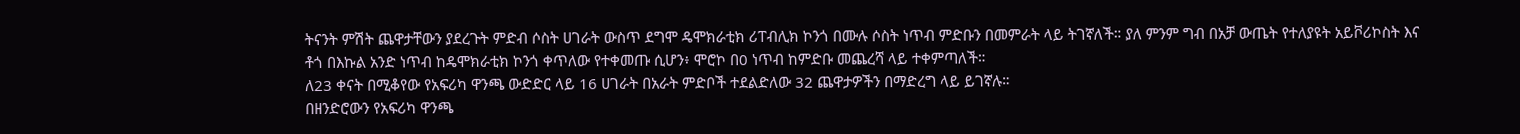ትናንት ምሽት ጨዋታቸውን ያደረጉት ምድብ ሶስት ሀገራት ውስጥ ደግሞ ዴሞክራቲክ ሪፐብሊክ ኮንጎ በሙሉ ሶስት ነጥብ ምድቡን በመምራት ላይ ትገኛለች። ያለ ምንም ግብ በአቻ ውጤት የተለያዩት አይቮሪኮስት እና ቶጎ በእኩል አንድ ነጥብ ከዴሞክራቲክ ኮንጎ ቀጥለው የተቀመጡ ሲሆን፥ ሞሮኮ በ0 ነጥብ ከምድቡ መጨረሻ ላይ ተቀምጣለች።
ለ23 ቀናት በሚቆየው የአፍሪካ ዋንጫ ውድድር ላይ 16 ሀገራት በአራት ምድቦች ተደልድለው 32 ጨዋታዎችን በማድረግ ላይ ይገኛሉ።
በዘንድሮውን የአፍሪካ ዋንጫ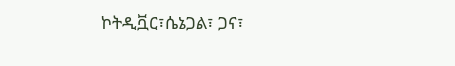ኮትዲቯር፣ሴኔጋል፣ ጋና፣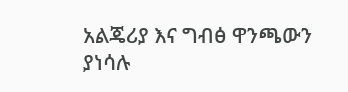አልጄሪያ እና ግብፅ ዋንጫውን ያነሳሉ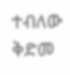ተብለው ቅድመ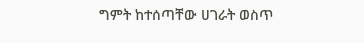ግምት ከተሰጣቸው ሀገራት ወስጥ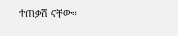ተጠቃሽ ናቸው።